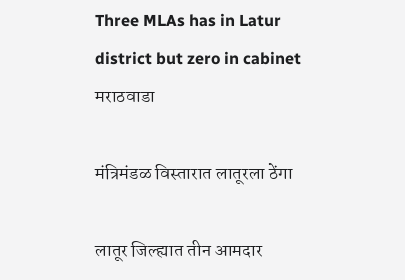Three MLAs has in Latur district but zero in cabinet
मराठवाडा

मंत्रिमंडळ विस्तारात लातूरला ठेंगा

लातूर जिल्ह्यात तीन आमदार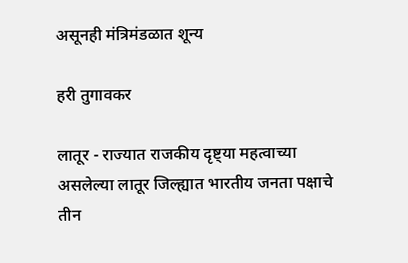असूनही मंत्रिमंडळात शून्य

हरी तुगावकर

लातूर - राज्यात राजकीय दृष्ट्या महत्वाच्या असलेल्या लातूर जिल्ह्यात भारतीय जनता पक्षाचे तीन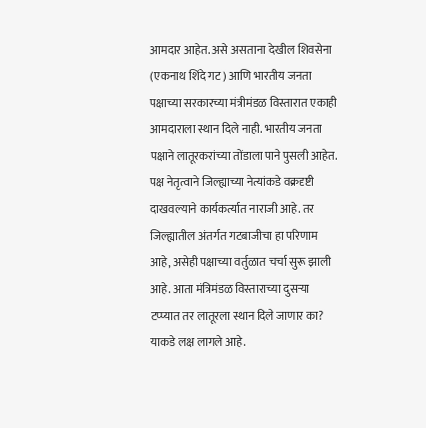आमदार आहेत. असे असताना देखील शिवसेना (एकनाथ शिंदे गट) आणि भारतीय जनता पक्षाच्या सरकारच्या मंत्रीमंडळ विस्तारात एकाही आमदाराला स्थान दिले नाही. भारतीय जनता पक्षाने लातूरकरांच्या तोंडाला पाने पुसली आहेत. पक्ष नेतृत्वाने जिल्ह्याच्या नेत्यांकडे वक्रदृष्टी दाखवल्याने कार्यकर्त्यात नाराजी आहे. तर जिल्ह्यातील अंतर्गत गटबाजीचा हा परिणाम आहे, असेही पक्षाच्या वर्तुळात चर्चा सुरू झाली आहे. आता मंत्रिमंडळ विस्ताराच्या दुसऱ्या टप्प्यात तर लातूरला स्थान दिले जाणार का? याकडे लक्ष लागले आहे.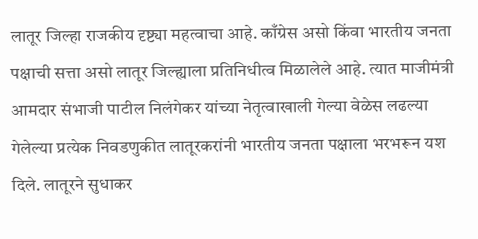लातूर जिल्हा राजकीय दृष्ट्या महत्वाचा आहे. काँग्रेस असो किंवा भारतीय जनता पक्षाची सत्ता असो लातूर जिल्ह्याला प्रतिनिधीत्व मिळालेले आहे. त्यात माजीमंत्री आमदार संभाजी पाटील निलंगेकर यांच्या नेतृत्वाखाली गेल्या वेळेस लढल्या गेलेल्या प्रत्येक निवडणुकीत लातूरकरांनी भारतीय जनता पक्षाला भरभरून यश दिले. लातूरने सुधाकर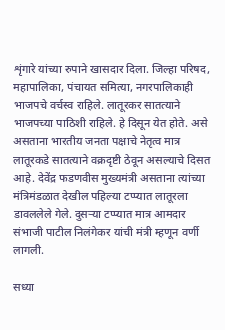शृंगारे यांच्या रुपाने खासदार दिला. जिल्हा परिषद, महापालिका, पंचायत समित्या, नगरपालिकाही भाजपचे वर्चस्व राहिले. लातूरकर सातत्याने भाजपच्या पाठिशी राहिले. हे दिसून येत होते. असे असताना भारतीय जनता पक्षाचे नेतृत्व मात्र लातूरकडे सातत्याने वक्रदृष्टी ठेवून असल्याचे दिसत आहे. देवेंद्र फडणवीस मुख्यमंत्री असताना त्यांच्या मंत्रिमंडळात देखील पहिल्या टप्प्यात लातूरला डावललेले गेले. दुसऱ्या टप्प्यात मात्र आमदार संभाजी पाटील निलंगेकर यांची मंत्री म्हणून वर्णी लागली.

सध्या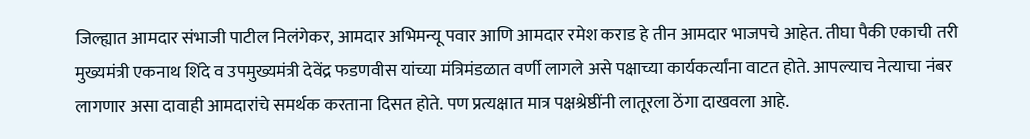जिल्ह्यात आमदार संभाजी पाटील निलंगेकर, आमदार अभिमन्यू पवार आणि आमदार रमेश कराड हे तीन आमदार भाजपचे आहेत. तीघा पैकी एकाची तरी मुख्यमंत्री एकनाथ शिंदे व उपमुख्यमंत्री देवेंद्र फडणवीस यांच्या मंत्रिमंडळात वर्णी लागले असे पक्षाच्या कार्यकर्त्यांना वाटत होते. आपल्याच नेत्याचा नंबर लागणार असा दावाही आमदारांचे समर्थक करताना दिसत होते. पण प्रत्यक्षात मात्र पक्षश्रेष्ठींनी लातूरला ठेंगा दाखवला आहे.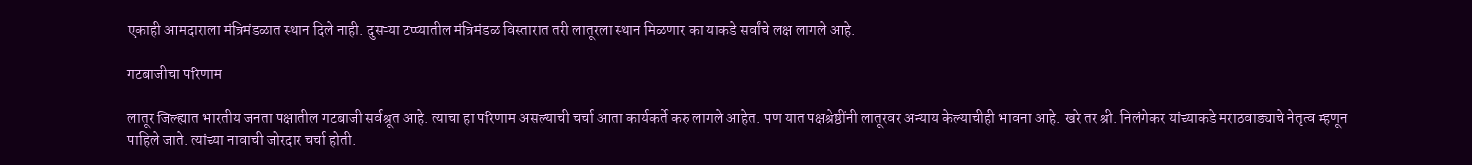एकाही आमदाराला मंत्रिमंडळात स्थान दिले नाही. दुसऱ्या टप्प्यातील मंत्रिमंडळ विस्तारात तरी लातूरला स्थान मिळणार का याकडे सर्वांचे लक्ष लागले आहे.

गटबाजीचा परिणाम

लातूर जिल्ह्यात भारतीय जनता पक्षातील गटबाजी सर्वश्रूत आहे. त्याचा हा परिणाम असल्याची चर्चा आता कार्यकर्ते करु लागले आहेत. पण यात पक्षश्रेष्ठींनी लातूरवर अन्याय केल्याचीही भावना आहे. खरे तर श्री. निलंगेकर यांच्याकडे मराठवाड्याचे नेतृत्व म्हणून पाहिले जाते. त्यांच्या नावाची जोरदार चर्चा होती.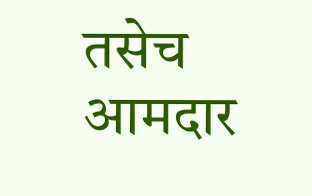तसेच आमदार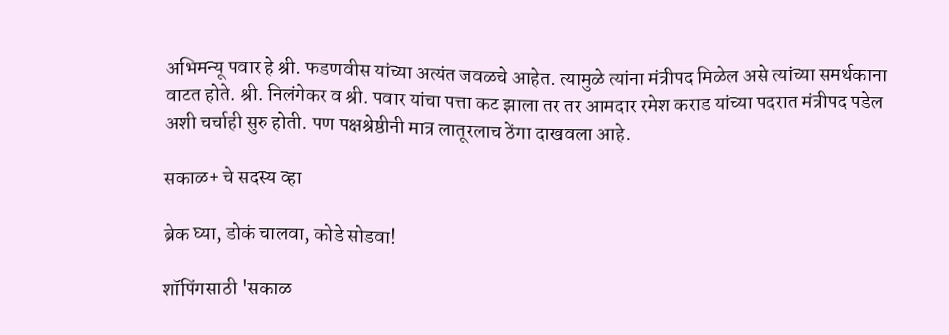अभिमन्यू पवार हे श्री. फडणवीस यांच्या अत्यंत जवळचे आहेत. त्यामुळे त्यांना मंत्रीपद मिळेल असे त्यांच्या समर्थकाना वाटत होते. श्री. निलंगेकर व श्री. पवार यांचा पत्ता कट झाला तर तर आमदार रमेश कराड यांच्या पदरात मंत्रीपद पडेल अशी चर्चाही सुरु होती. पण पक्षश्रेष्ठीनी मात्र लातूरलाच ठेंगा दाखवला आहे.

सकाळ+ चे सदस्य व्हा

ब्रेक घ्या, डोकं चालवा, कोडे सोडवा!

शॉपिंगसाठी 'सकाळ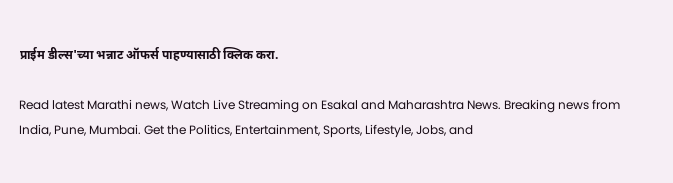प्राईम डील्स'च्या भन्नाट ऑफर्स पाहण्यासाठी क्लिक करा.

Read latest Marathi news, Watch Live Streaming on Esakal and Maharashtra News. Breaking news from India, Pune, Mumbai. Get the Politics, Entertainment, Sports, Lifestyle, Jobs, and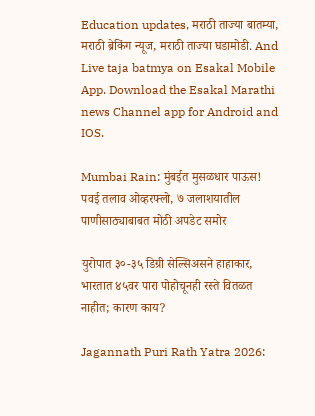Education updates, मराठी ताज्या बातम्या, मराठी ब्रेकिंग न्यूज, मराठी ताज्या घडामोडी. And Live taja batmya on Esakal Mobile App. Download the Esakal Marathi news Channel app for Android and IOS.

Mumbai Rain: मुंबईत मुसळधार पाऊस! पवई तलाव ओव्हरफ्लो, ७ जलाशयातील पाणीसाठ्याबाबत मोठी अपडेट समोर

युरोपात ३०-३५ डिग्री सेल्सिअसने हाहाकार, भारतात ४५वर पारा पोहोचूनही रस्ते वितळत नाहीत; कारण काय?

Jagannath Puri Rath Yatra 2026: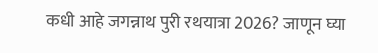कधी आहे जगन्नाथ पुरी रथयात्रा 2026? जाणून घ्या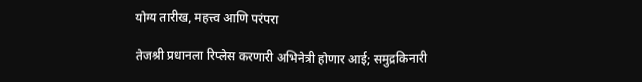योग्य तारीख, महत्त्व आणि परंपरा

तेजश्री प्रधानला रिप्लेस करणारी अभिनेत्री होणार आई; समुद्रकिनारी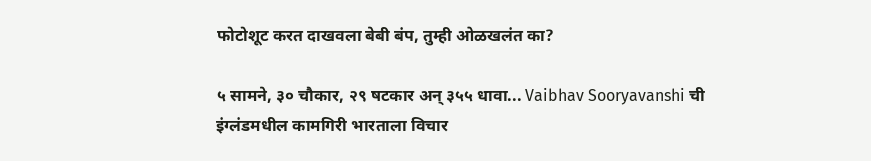फोटोशूट करत दाखवला बेबी बंप, तुम्ही ओळखलंत का?

५ सामने, ३० चौकार, २९ षटकार अन् ३५५ धावा... Vaibhav Sooryavanshi ची इंग्लंडमधील कामगिरी भारताला विचार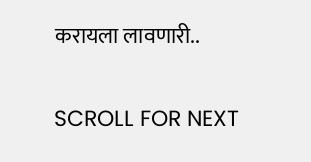करायला लावणारी..

SCROLL FOR NEXT